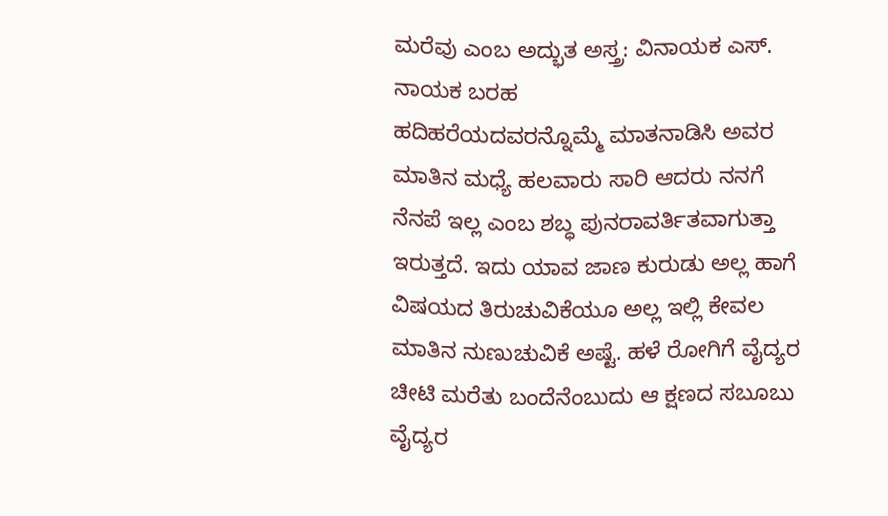ಮರೆವು ಎಂಬ ಅದ್ಭುತ ಅಸ್ತ್ರ: ವಿನಾಯಕ ಎಸ್. ನಾಯಕ ಬರಹ
ಹದಿಹರೆಯದವರನ್ನೊಮ್ಮೆ ಮಾತನಾಡಿಸಿ ಅವರ ಮಾತಿನ ಮಧ್ಯೆ ಹಲವಾರು ಸಾರಿ ಆದರು ನನಗೆ ನೆನಪೆ ಇಲ್ಲ ಎಂಬ ಶಬ್ಧ ಪುನರಾವರ್ತಿತವಾಗುತ್ತಾ ಇರುತ್ತದೆ. ಇದು ಯಾವ ಜಾಣ ಕುರುಡು ಅಲ್ಲ ಹಾಗೆ ವಿಷಯದ ತಿರುಚುವಿಕೆಯೂ ಅಲ್ಲ ಇಲ್ಲಿ ಕೇವಲ ಮಾತಿನ ನುಣುಚುವಿಕೆ ಅಷ್ಟೆ. ಹಳೆ ರೋಗಿಗೆ ವೈದ್ಯರ ಚೀಟಿ ಮರೆತು ಬಂದೆನೆಂಬುದು ಆ ಕ್ಷಣದ ಸಬೂಬು ವೈದ್ಯರ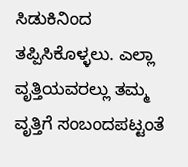ಸಿಡುಕಿನಿಂದ ತಪ್ಪಿಸಿಕೊಳ್ಳಲು. ಎಲ್ಲಾ ವೃತ್ತಿಯವರಲ್ಲು ತಮ್ಮ ವೃತ್ತಿಗೆ ಸಂಬಂದಪಟ್ಟಂತೆ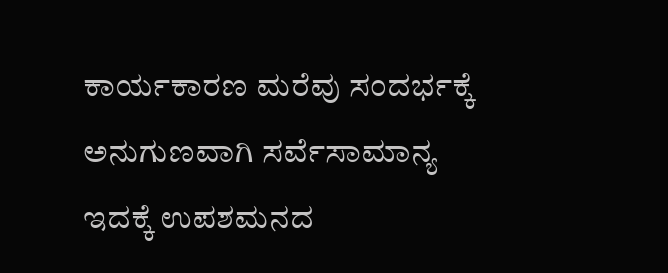ಕಾರ್ಯಕಾರಣ ಮರೆವು ಸಂದರ್ಭಕ್ಕೆ ಅನುಗುಣವಾಗಿ ಸರ್ವೆಸಾಮಾನ್ಯ ಇದಕ್ಕೆ ಉಪಶಮನದ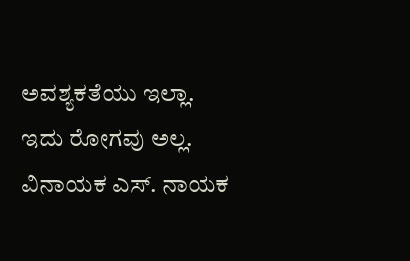ಅವಶ್ಯಕತೆಯು ಇಲ್ಲಾ. ಇದು ರೋಗವು ಅಲ್ಲ.
ವಿನಾಯಕ ಎಸ್. ನಾಯಕ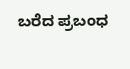ಬರೆದ ಪ್ರಬಂಧ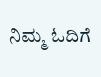ನಿಮ್ಮ ಓದಿಗೆ